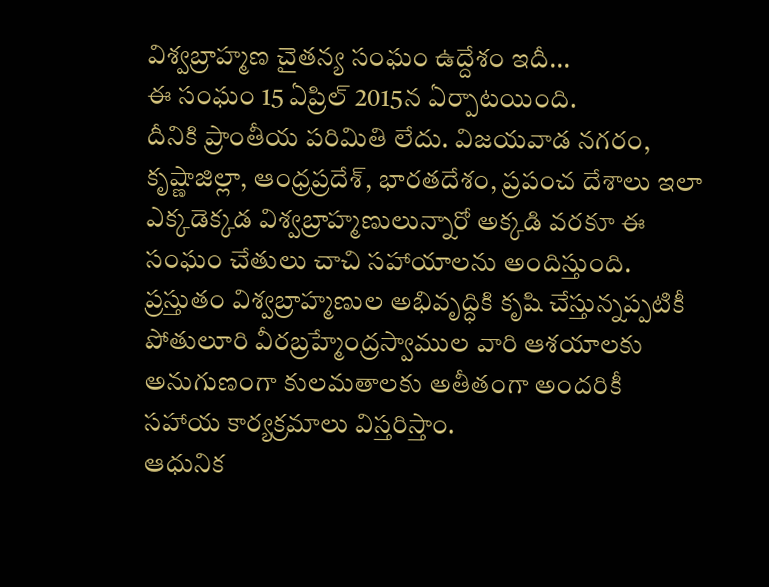విశ్వబ్రాహ్మణ చైతన్య సంఘం ఉద్దేశం ఇదీ...
ఈ సంఘం 15 ఏప్రిల్ 2015న ఏర్పాటయింది.
దీనికి ప్రాంతీయ పరిమితి లేదు. విజయవాడ నగరం, కృష్ణాజిల్లా, ఆంధ్రప్రదేశ్, భారతదేశం, ప్రపంచ దేశాలు ఇలా ఎక్కడెక్కడ విశ్వబ్రాహ్మణులున్నారో అక్కడి వరకూ ఈ సంఘం చేతులు చాచి సహాయాలను అందిస్తుంది. ప్రస్తుతం విశ్వబ్రాహ్మణుల అభివృద్ధికి కృషి చేస్తున్నప్పటికీ పోతులూరి వీరబ్రహ్మేంద్రస్వాముల వారి ఆశయాలకు అనుగుణంగా కులమతాలకు అతీతంగా అందరికీ సహాయ కార్యక్రమాలు విస్తరిస్తాం.
ఆధునిక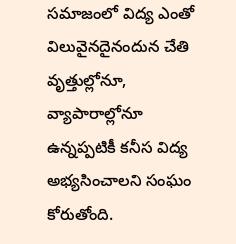సమాజంలో విద్య ఎంతో విలువైనదైనందున చేతి వృత్తుల్లోనూ, వ్యాపారాల్లోనూ ఉన్నప్పటికీ కనీస విద్య అభ్యసించాలని సంఘం కోరుతోంది.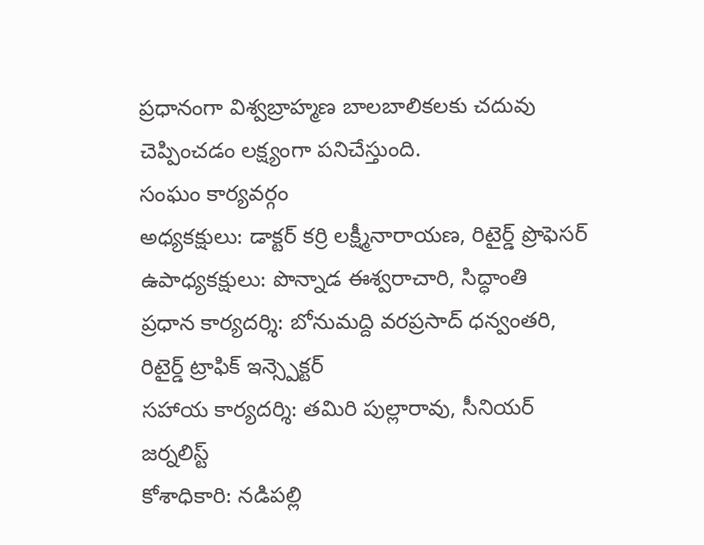ప్రధానంగా విశ్వబ్రాహ్మణ బాలబాలికలకు చదువు చెప్పించడం లక్ష్యంగా పనిచేస్తుంది.
సంఘం కార్యవర్గం
అధ్యకక్షులు: డాక్టర్ కర్రి లక్ష్మీనారాయణ, రిటైర్డ్ ప్రొఫెసర్
ఉపాధ్యకక్షులు: పొన్నాడ ఈశ్వరాచారి, సిద్ధాంతి
ప్రధాన కార్యదర్శి: బోనుమద్ది వరప్రసాద్ ధన్వంతరి, రిటైర్డ్ ట్రాఫిక్ ఇన్స్పెక్టర్
సహాయ కార్యదర్శి: తమిరి పుల్లారావు, సీనియర్ జర్నలిస్ట్
కోశాధికారి: నడిపల్లి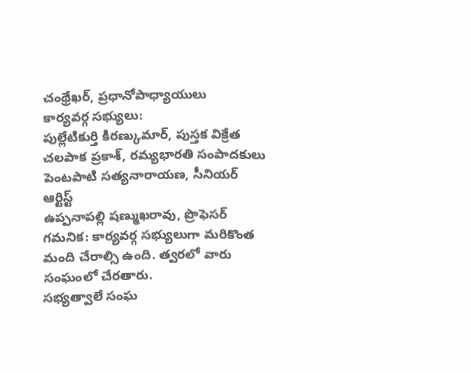చంథ్రేఖర్, ప్రధానోపాధ్యాయులు
కార్యవర్గ సభ్యులు:
పుల్లేటికుర్తి కిరణ్కుమార్, పుస్తక విక్రేత
చలపాక ప్రకాశ్, రమ్యభారతి సంపాదకులు
పెంటపాటి సత్యనారాయణ, సీనియర్ ఆర్టిస్ట్
ఉప్పనాపల్లి షణ్ముఖరావు, ప్రొఫెసర్
గమనిక: కార్యవర్గ సభ్యులుగా మరికొంత మంది చేరాల్సి ఉంది. త్వరలో వారు సంఘంలో చేరతారు.
సభ్యత్వాలే సంఘ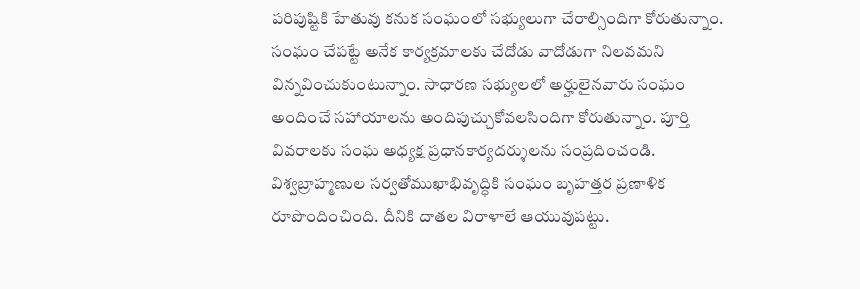పరిపుష్టికి హేతువు కనుక సంఘంలో సభ్యులుగా చేరాల్సిందిగా కోరుతున్నాం. సంఘం చేపట్టే అనేక కార్యక్రమాలకు చేదోడు వాదోడుగా నిలవమని విన్నవించుకుంటున్నాం. సాధారణ సభ్యులలో అర్హులైనవారు సంఘం అందించే సహాయాలను అందిపుచ్చుకోవలసిందిగా కోరుతున్నాం. పూర్తి వివరాలకు సంఘ అధ్యక్ష ప్రధానకార్యదర్శులను సంప్రదించండి.
విశ్వబ్రాహ్మణుల సర్వతోముఖాభివృద్ధికి సంఘం బృహత్తర ప్రణాళిక రూపొందించింది. దీనికి దాతల విరాళాలే ఆయువుపట్టు.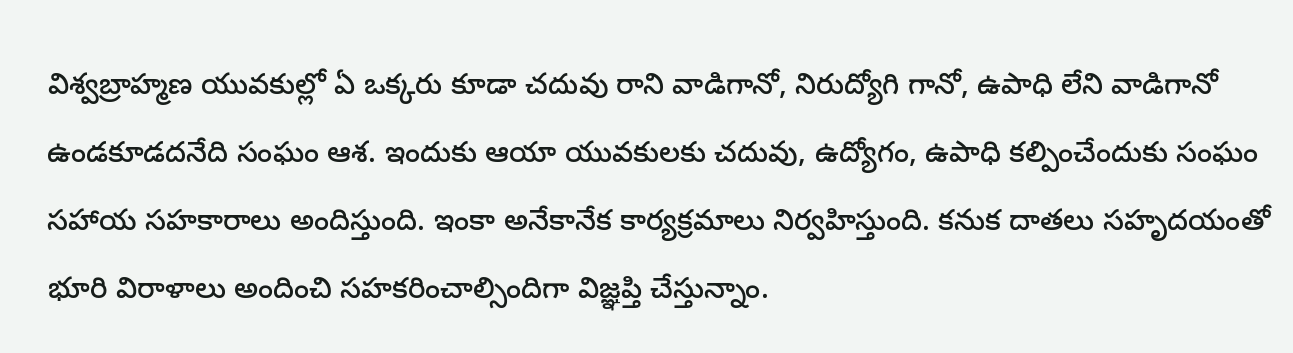విశ్వబ్రాహ్మణ యువకుల్లో ఏ ఒక్కరు కూడా చదువు రాని వాడిగానో, నిరుద్యోగి గానో, ఉపాధి లేని వాడిగానో ఉండకూడదనేది సంఘం ఆశ. ఇందుకు ఆయా యువకులకు చదువు, ఉద్యోగం, ఉపాధి కల్పించేందుకు సంఘం సహాయ సహకారాలు అందిస్తుంది. ఇంకా అనేకానేక కార్యక్రమాలు నిర్వహిస్తుంది. కనుక దాతలు సహృదయంతో భూరి విరాళాలు అందించి సహకరించాల్సిందిగా విజ్ఞప్తి చేస్తున్నాం.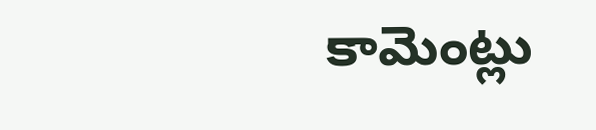కామెంట్లు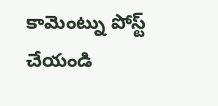కామెంట్ను పోస్ట్ చేయండి